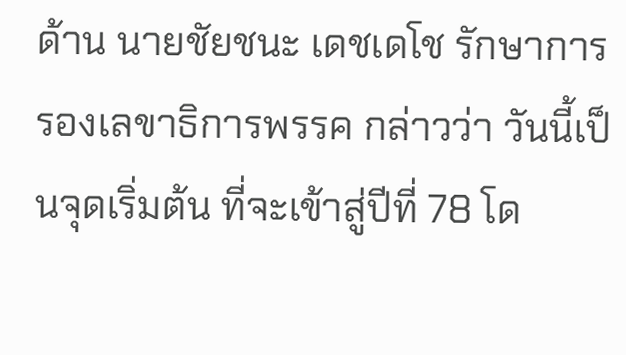ด้าน นายชัยชนะ เดชเดโช รักษาการรองเลขาธิการพรรค กล่าวว่า วันนี้เป็นจุดเริ่มต้น ที่จะเข้าสู่ปีที่ 78 โด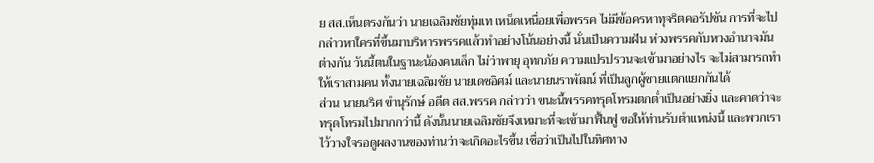ย สส.เห็นตรงกันว่า นายเฉลิมชัยทุ่มเท เหน็ดเหนื่อยเพื่อพรรค ไม่มีข้อครหาทุจริตคอรัปชัน การที่จะไปกล่าวหาใครที่ขึ้นมาบริหารพรรคแล้วทำอย่างโน้นอย่างนี้ นั่นเป็นความฝัน ห่วงพรรคกับหวงอำนาจมันต่างกัน วันนี้ตนในฐานะน้องคนเล็ก ไม่ว่าพายุ อุทกภัย ความแปรปรวนจะเข้ามาอย่างไร จะไม่สามารถทำให้เราสามคน ทั้งนายเฉลิมชัย นายเดชอิศม์ และนายนราพัฒน์ ที่เป็นลูกผู้ชายแตกแยกกันได้
ส่วน นายนริศ ขำนุรักษ์ อดีต สส.พรรค กล่าวว่า ขนะนี้พรรคทรุดโทรมตกต่ำเป็นอย่างยิ่ง และคาดว่าจะทรุดโทรมไปมากกว่านี้ ดังนั้นนายเฉลิมชัยจึงเหมาะที่จะเข้ามาฟื้นฟู ขอให้ท่านรับตำแหน่งนี้ และพวกเราไว้วางใจรอดูผลงานของท่านว่าจะเกิดอะไรขึ้น เชื่อว่าเป็นไปในทิศทาง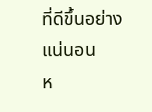ที่ดีขึ้นอย่างแน่นอน
ห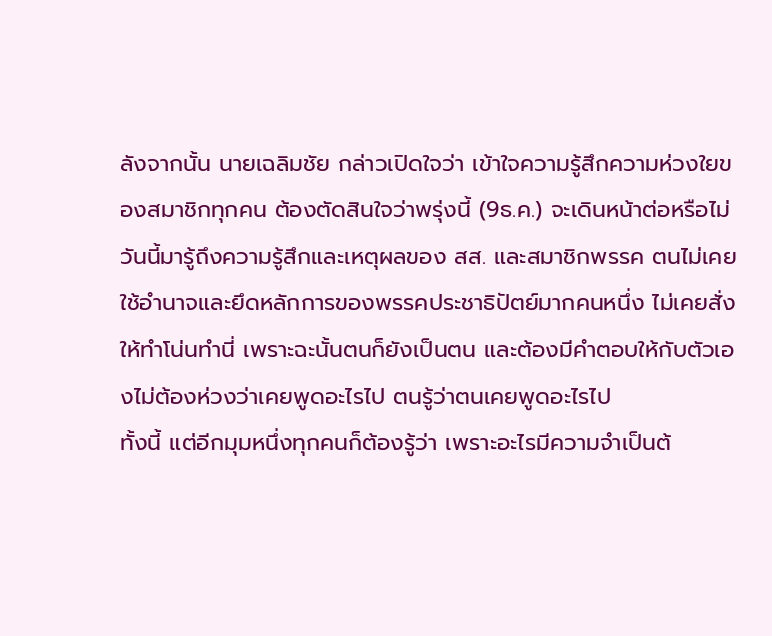ลังจากนั้น นายเฉลิมชัย กล่าวเปิดใจว่า เข้าใจความรู้สึกความห่วงใยของสมาชิกทุกคน ต้องตัดสินใจว่าพรุ่งนี้ (9ธ.ค.) จะเดินหน้าต่อหรือไม่ วันนี้มารู้ถึงความรู้สึกและเหตุผลของ สส. และสมาชิกพรรค ตนไม่เคยใช้อำนาจและยึดหลักการของพรรคประชาธิปัตย์มากคนหนึ่ง ไม่เคยสั่งให้ทำโน่นทำนี่ เพราะฉะนั้นตนก็ยังเป็นตน และต้องมีคำตอบให้กับตัวเองไม่ต้องห่วงว่าเคยพูดอะไรไป ตนรู้ว่าตนเคยพูดอะไรไป
ทั้งนี้ แต่อีกมุมหนึ่งทุกคนก็ต้องรู้ว่า เพราะอะไรมีความจำเป็นต้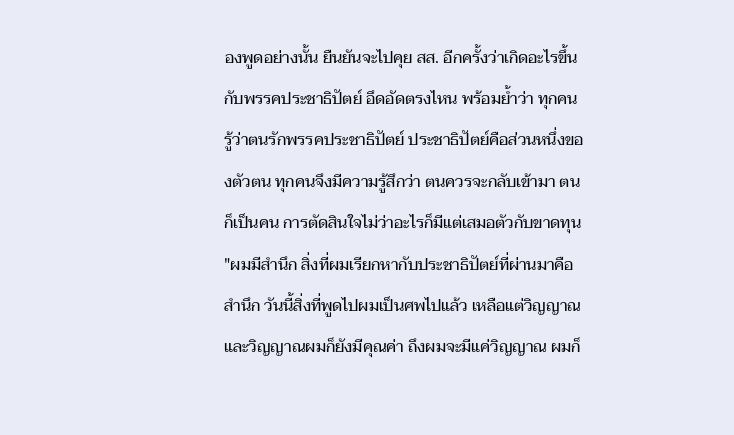องพูดอย่างนั้น ยืนยันจะไปคุย สส. อีกครั้งว่าเกิดอะไรขึ้นกับพรรคประชาธิปัตย์ อึดอัดตรงไหน พร้อมย้ำว่า ทุกคนรู้ว่าตนรักพรรคประชาธิปัตย์ ประชาธิปัตย์คือส่วนหนึ่งของตัวตน ทุกคนจึงมีความรู้สึกว่า ตนควรจะกลับเข้ามา ตนก็เป็นคน การตัดสินใจไม่ว่าอะไรก็มีแต่เสมอตัวกับขาดทุน
"ผมมีสำนึก สิ่งที่ผมเรียกหากับประชาธิปัตย์ที่ผ่านมาคือ สำนึก วันนี้สิ่งที่พูดไปผมเป็นศพไปแล้ว เหลือแต่วิญญาณ และวิญญาณผมก็ยังมีคุณค่า ถึงผมจะมีแค่วิญญาณ ผมก็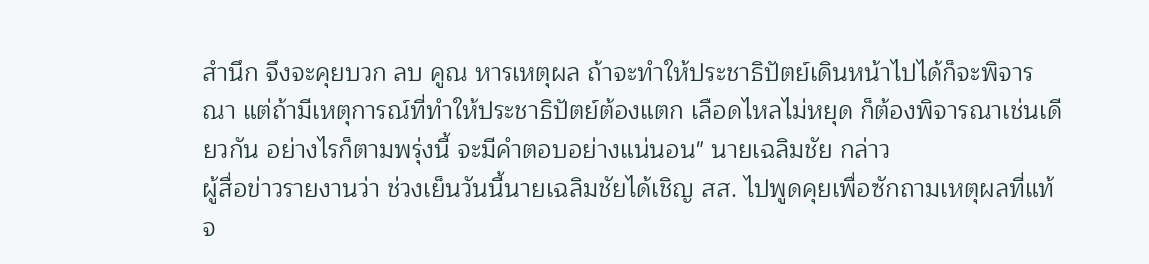สำนึก จึงจะคุยบวก ลบ คูณ หารเหตุผล ถ้าจะทำให้ประชาธิปัตย์เดินหน้าไปได้ก็จะพิจารณา แต่ถ้ามีเหตุการณ์ที่ทำให้ประชาธิปัตย์ต้องแตก เลือดไหลไม่หยุด ก็ต้องพิจารณาเช่นเดียวกัน อย่างไรก็ตามพรุ่งนี้ จะมีคำตอบอย่างแน่นอน" นายเฉลิมชัย กล่าว
ผู้สื่อข่าวรายงานว่า ช่วงเย็นวันนี้นายเฉลิมชัยได้เชิญ สส. ไปพูดคุยเพื่อซักถามเหตุผลที่แท้จ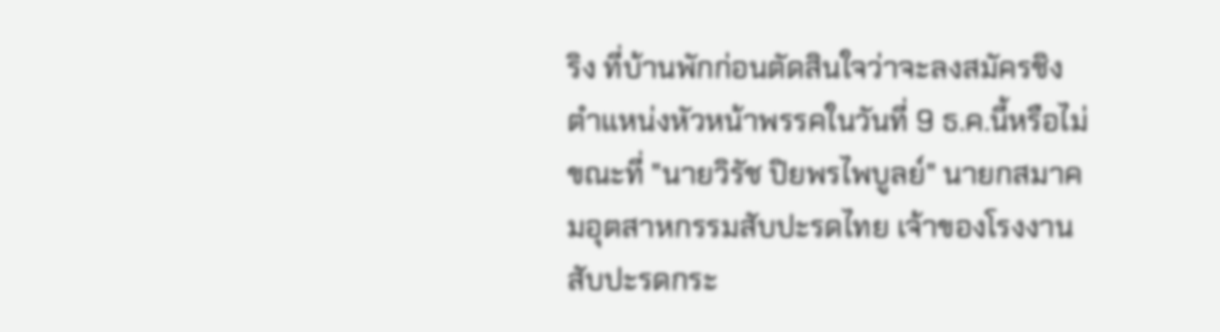ริง ที่บ้านพักก่อนตัดสินใจว่าจะลงสมัครชิงตำแหน่งหัวหน้าพรรคในวันที่ 9 ธ.ค.นี้หรือไม่
ขณะที่ "นายวิรัช ปิยพรไพบูลย์" นายกสมาคมอุตสาหกรรมสับปะรดไทย เจ้าของโรงงานสับปะรดกระ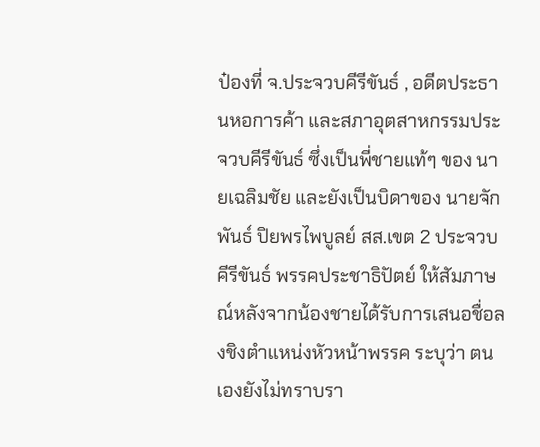ป๋องที่ จ.ประจวบคีรีขันธ์ , อดีตประธานหอการค้า และสภาอุตสาหกรรมประจวบคีรีขันธ์ ซึ่งเป็นพี่ชายแท้ๆ ของ นายเฉลิมชัย และยังเป็นบิดาของ นายจักพันธ์ ปิยพรไพบูลย์ สส.เขต 2 ประจวบคีรีขันธ์ พรรคประชาธิปัตย์ ให้สัมภาษณ์หลังจากน้องชายได้รับการเสนอชื่อลงชิงตำแหน่งหัวหน้าพรรค ระบุว่า ตนเองยังไม่ทราบรา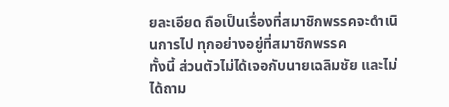ยละเอียด ถือเป็นเรื่องที่สมาชิกพรรคจะดำเนินการไป ทุกอย่างอยู่ที่สมาชิกพรรค
ทั้งนี้ ส่วนตัวไม่ได้เจอกับนายเฉลิมชัย และไม่ได้ถาม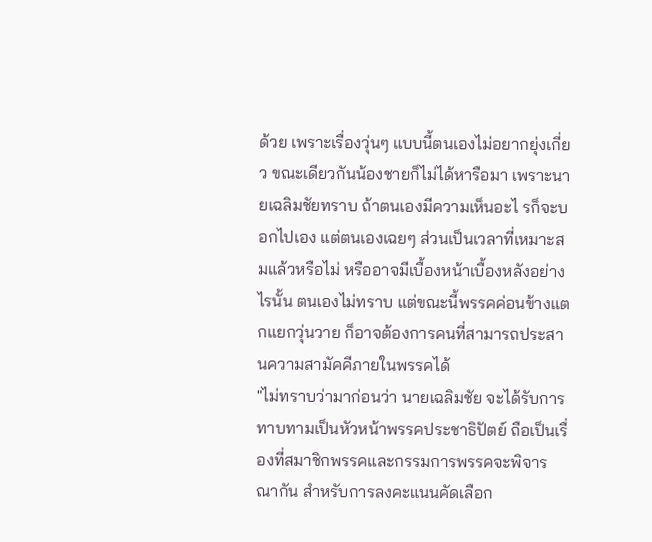ด้วย เพราะเรื่องวุ่นๆ แบบนี้ตนเองไม่อยากยุ่งเกี่ยว ขณะเดียวกันน้องชายก็ไม่ได้หารือมา เพราะนายเฉลิมชัยทราบ ถ้าตนเองมีความเห็นอะไ รก็จะบอกไปเอง แต่ตนเองเฉยๆ ส่วนเป็นเวลาที่เหมาะสมแล้วหรือไม่ หรืออาจมีเบื้องหน้าเบื้องหลังอย่างไรนั้น ตนเองไม่ทราบ แต่ขณะนี้พรรคค่อนข้างแตกแยกวุ่นวาย ก็อาจต้องการคนที่สามารถประสานความสามัคคีภายในพรรคได้
"ไม่ทราบว่ามาก่อนว่า นายเฉลิมชัย จะได้รับการทาบทามเป็นหัวหน้าพรรคประชาธิปัตย์ ถือเป็นเรื่องที่สมาชิกพรรคและกรรมการพรรคจะพิจารณากัน สำหรับการลงคะแนนคัดเลือก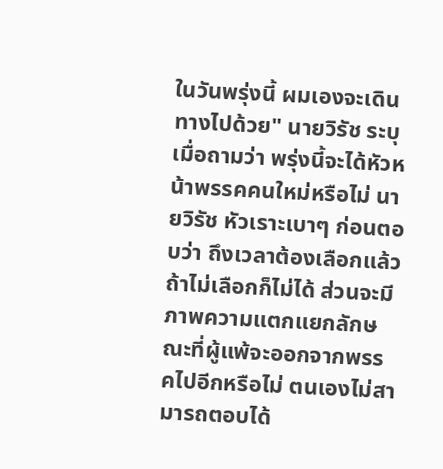ในวันพรุ่งนี้ ผมเองจะเดินทางไปด้วย" นายวิรัช ระบุ
เมื่อถามว่า พรุ่งนี้จะได้หัวหน้าพรรคคนใหม่หรือไม่ นายวิรัช หัวเราะเบาๆ ก่อนตอบว่า ถึงเวลาต้องเลือกแล้ว ถ้าไม่เลือกก็ไม่ได้ ส่วนจะมีภาพความแตกแยกลักษณะที่ผู้แพ้จะออกจากพรรคไปอีกหรือไม่ ตนเองไม่สามารถตอบได้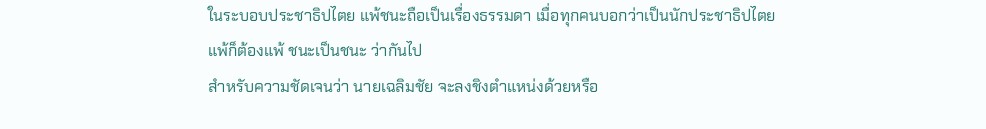ในระบอบประชาธิปไตย แพ้ชนะถือเป็นเรื่องธรรมดา เมื่อทุกคนบอกว่าเป็นนักประชาธิปไตย แพ้ก็ต้องแพ้ ชนะเป็นชนะ ว่ากันไป
สำหรับความชัดเจนว่า นายเฉลิมชัย จะลงชิงตำแหน่งด้วยหรือ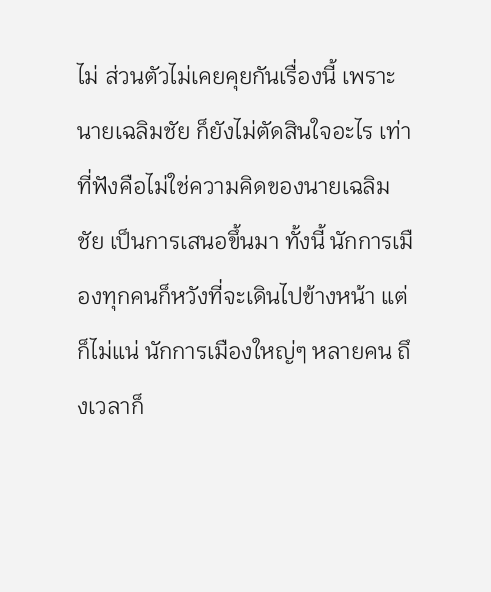ไม่ ส่วนตัวไม่เคยคุยกันเรื่องนี้ เพราะนายเฉลิมชัย ก็ยังไม่ตัดสินใจอะไร เท่าที่ฟังคือไม่ใช่ความคิดของนายเฉลิมชัย เป็นการเสนอขึ้นมา ทั้งนี้ นักการเมืองทุกคนก็หวังที่จะเดินไปข้างหน้า แต่ก็ไม่แน่ นักการเมืองใหญ่ๆ หลายคน ถึงเวลาก็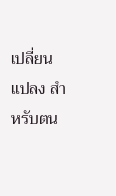เปลี่ยนแปลง สำหรับตน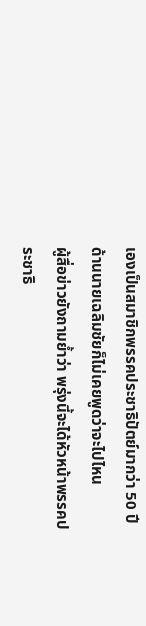เองเป็นสมาชิกพรรคประชาธิปัตย์มากว่า 50 ปี ด้านนายเฉลิมชัยก็ไม่เคยพูดว่าจะไปไหน
ผู้สื่อข่าวยังถามย้ำว่า พรุ่งนี้จะได้หัวหน้าพรรคประชาธิ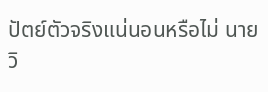ปัตย์ตัวจริงแน่นอนหรือไม่ นายวิ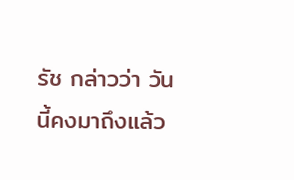รัช กล่าวว่า วันนี้คงมาถึงแล้ว